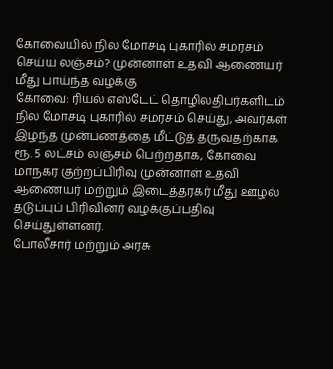கோவையில் நில மோசடி புகாரில் சமரசம் செய்ய லஞ்சம்? முன்னாள் உதவி ஆணையர் மீது பாய்ந்த வழக்கு
கோவை: ரியல் எஸ்டேட் தொழிலதிபர்களிடம் நில மோசடி புகாரில் சமரசம் செய்து, அவர்கள் இழந்த முன்பணத்தை மீட்டுத் தருவதற்காக ரூ. 5 லட்சம் லஞ்சம் பெற்றதாக, கோவை மாநகர குற்றப்பிரிவு முன்னாள் உதவி ஆணையர் மற்றும் இடைத்தரகர் மீது ஊழல் தடுப்புப் பிரிவினர் வழக்குப்பதிவு செய்துள்ளனர்.
போலீசார் மற்றும் அரசு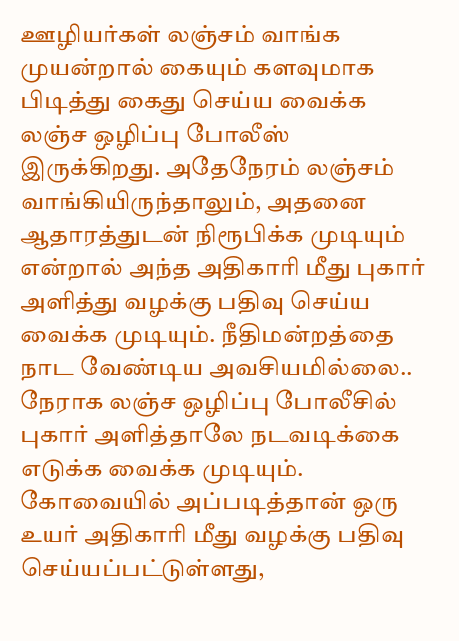ஊழியர்கள் லஞ்சம் வாங்க முயன்றால் கையும் களவுமாக பிடித்து கைது செய்ய வைக்க லஞ்ச ஒழிப்பு போலீஸ் இருக்கிறது. அதேநேரம் லஞ்சம் வாங்கியிருந்தாலும், அதனை ஆதாரத்துடன் நிரூபிக்க முடியும் என்றால் அந்த அதிகாரி மீது புகார் அளித்து வழக்கு பதிவு செய்ய வைக்க முடியும். நீதிமன்றத்தை நாட வேண்டிய அவசியமில்லை.. நேராக லஞ்ச ஒழிப்பு போலீசில் புகார் அளித்தாலே நடவடிக்கை எடுக்க வைக்க முடியும். கோவையில் அப்படித்தான் ஒரு உயர் அதிகாரி மீது வழக்கு பதிவு செய்யப்பட்டுள்ளது,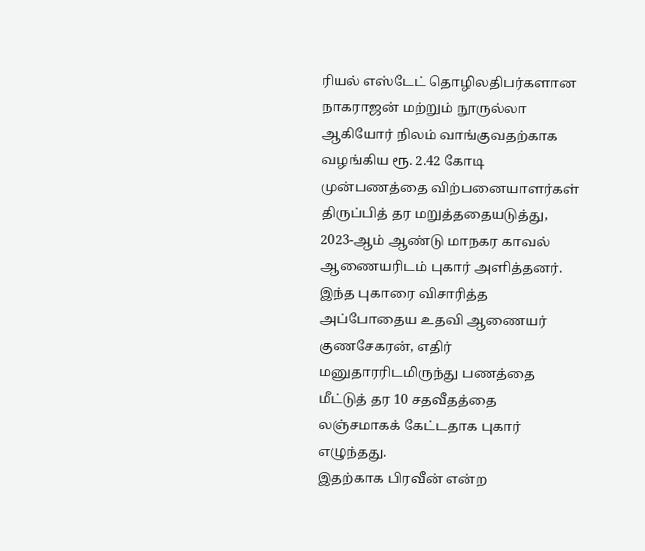ரியல் எஸ்டேட் தொழிலதிபர்களான நாகராஜன் மற்றும் நூருல்லா ஆகியோர் நிலம் வாங்குவதற்காக வழங்கிய ரூ. 2.42 கோடி முன்பணத்தை விற்பனையாளர்கள் திருப்பித் தர மறுத்ததையடுத்து, 2023-ஆம் ஆண்டு மாநகர காவல் ஆணையரிடம் புகார் அளித்தனர். இந்த புகாரை விசாரித்த அப்போதைய உதவி ஆணையர் குணசேகரன், எதிர் மனுதாரரிடமிருந்து பணத்தை மீட்டுத் தர 10 சதவீதத்தை லஞ்சமாகக் கேட்டதாக புகார் எழுந்தது.
இதற்காக பிரவீன் என்ற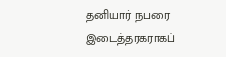தனியார் நபரை இடைத்தரகராகப்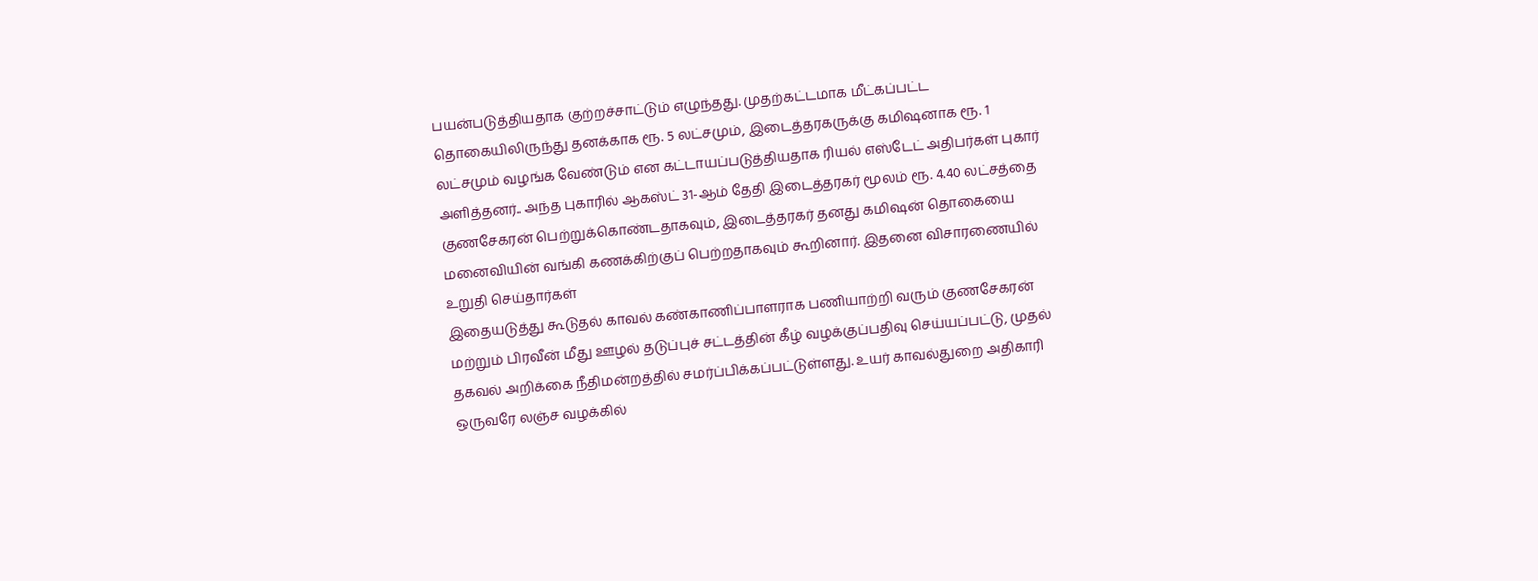பயன்படுத்தியதாக குற்றச்சாட்டும் எழுந்தது. முதற்கட்டமாக மீட்கப்பட்ட தொகையிலிருந்து தனக்காக ரூ. 5 லட்சமும், இடைத்தரகருக்கு கமிஷனாக ரூ. 1 லட்சமும் வழங்க வேண்டும் என கட்டாயப்படுத்தியதாக ரியல் எஸ்டேட் அதிபர்கள் புகார் அளித்தனர்.. அந்த புகாரில் ஆகஸ்ட் 31-ஆம் தேதி இடைத்தரகர் மூலம் ரூ. 4.40 லட்சத்தை குணசேகரன் பெற்றுக்கொண்டதாகவும், இடைத்தரகர் தனது கமிஷன் தொகையை மனைவியின் வங்கி கணக்கிற்குப் பெற்றதாகவும் கூறினார். இதனை விசாரணையில் உறுதி செய்தார்கள்
இதையடுத்து கூடுதல் காவல் கண்காணிப்பாளராக பணியாற்றி வரும் குணசேகரன் மற்றும் பிரவீன் மீது ஊழல் தடுப்புச் சட்டத்தின் கீழ் வழக்குப்பதிவு செய்யப்பட்டு, முதல் தகவல் அறிக்கை நீதிமன்றத்தில் சமர்ப்பிக்கப்பட்டுள்ளது. உயர் காவல்துறை அதிகாரி ஒருவரே லஞ்ச வழக்கில்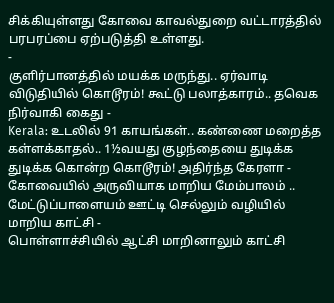சிக்கியுள்ளது கோவை காவல்துறை வட்டாரத்தில் பரபரப்பை ஏற்படுத்தி உள்ளது.
-
குளிர்பானத்தில் மயக்க மருந்து.. ஏர்வாடி விடுதியில் கொடூரம்! கூட்டு பலாத்காரம்.. தவெக நிர்வாகி கைது -
Kerala: உடலில் 91 காயங்கள்.. கண்ணை மறைத்த கள்ளக்காதல்.. 1½வயது குழந்தையை துடிக்க துடிக்க கொன்ற கொடூரம்! அதிர்ந்த கேரளா -
கோவையில் அருவியாக மாறிய மேம்பாலம் .. மேட்டுப்பாளையம் ஊட்டி செல்லும் வழியில் மாறிய காட்சி -
பொள்ளாச்சியில் ஆட்சி மாறினாலும் காட்சி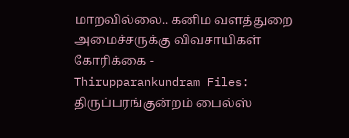மாறவில்லை.. கனிம வளத்துறை அமைச்சருக்கு விவசாயிகள் கோரிக்கை -
Thirupparankundram Files: திருப்பரங்குன்றம் பைல்ஸ்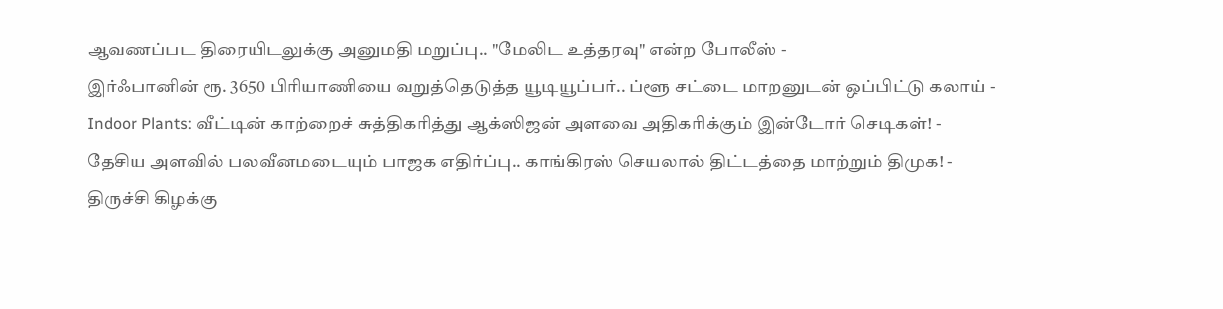ஆவணப்பட திரையிடலுக்கு அனுமதி மறுப்பு.. "மேலிட உத்தரவு" என்ற போலீஸ் -
இர்ஃபானின் ரூ. 3650 பிரியாணியை வறுத்தெடுத்த யூடியூப்பர்.. ப்ளூ சட்டை மாறனுடன் ஒப்பிட்டு கலாய் -
Indoor Plants: வீட்டின் காற்றைச் சுத்திகரித்து ஆக்ஸிஜன் அளவை அதிகரிக்கும் இன்டோர் செடிகள்! -
தேசிய அளவில் பலவீனமடையும் பாஜக எதிர்ப்பு.. காங்கிரஸ் செயலால் திட்டத்தை மாற்றும் திமுக! -
திருச்சி கிழக்கு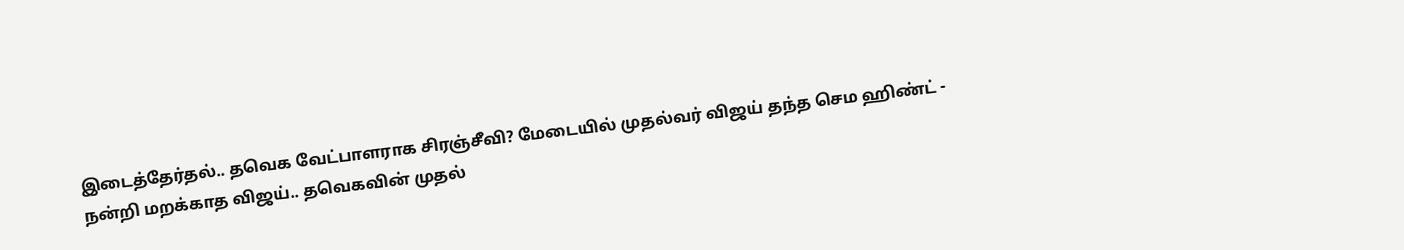இடைத்தேர்தல்.. தவெக வேட்பாளராக சிரஞ்சீவி? மேடையில் முதல்வர் விஜய் தந்த செம ஹிண்ட் -
நன்றி மறக்காத விஜய்.. தவெகவின் முதல்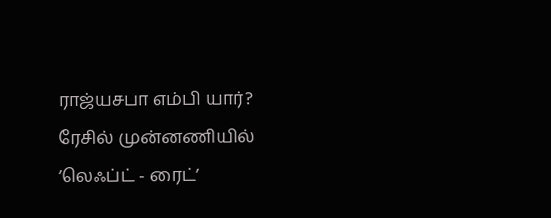ராஜ்யசபா எம்பி யார்? ரேசில் முன்னணியில் ’லெஃப்ட் - ரைட்’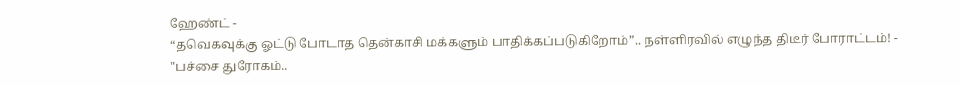ஹேண்ட் -
“தவெகவுக்கு ஓட்டு போடாத தென்காசி மக்களும் பாதிக்கப்படுகிறோம்”.. நள்ளிரவில் எழுந்த திடீர் போராட்டம்! -
"பச்சை துரோகம்..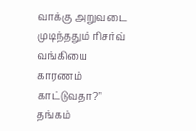வாக்கு அறுவடை முடிந்ததும் ரிசர்வ் வங்கியை காரணம் காட்டுவதா?" தங்கம்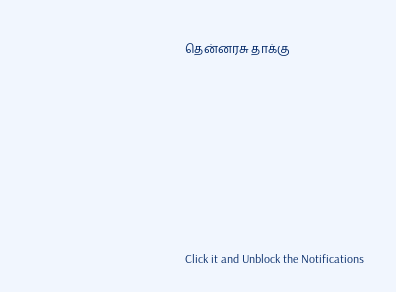தென்னரசு தாக்கு












Click it and Unblock the Notifications